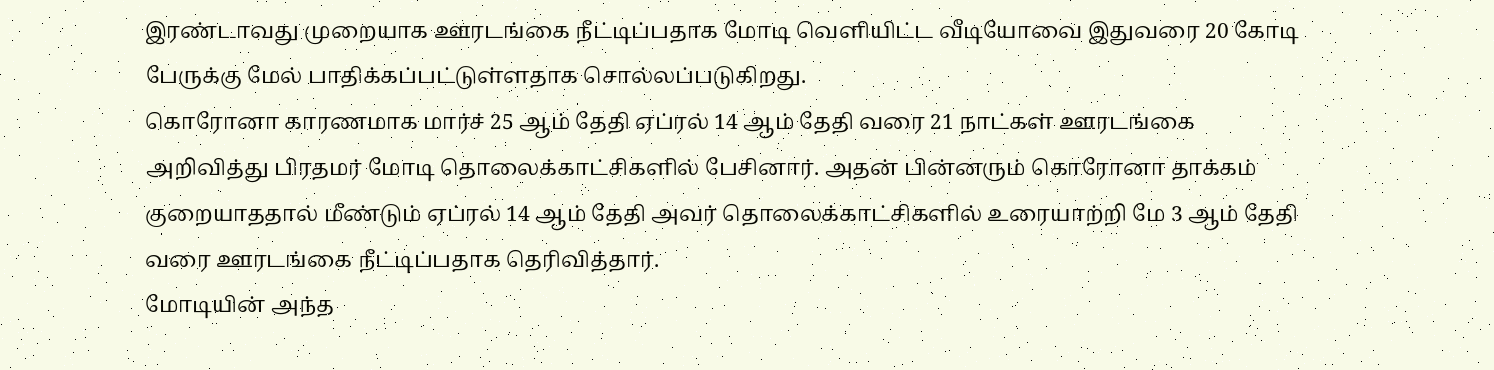இரண்டாவது முறையாக ஊரடங்கை நீட்டிப்பதாக மோடி வெளியிட்ட வீடியோவை இதுவரை 20 கோடி பேருக்கு மேல் பாதிக்கப்பட்டுள்ளதாக சொல்லப்படுகிறது.
கொரோனா காரணமாக மார்ச் 25 ஆம் தேதி ஏப்ரல் 14 ஆம் தேதி வரை 21 நாட்கள் ஊரடங்கை அறிவித்து பிரதமர் மோடி தொலைக்காட்சிகளில் பேசினார். அதன் பின்னரும் கொரோனா தாக்கம் குறையாததால் மீண்டும் ஏப்ரல் 14 ஆம் தேதி அவர் தொலைக்காட்சிகளில் உரையாற்றி மே 3 ஆம் தேதி வரை ஊரடங்கை நீட்டிப்பதாக தெரிவித்தார்.
மோடியின் அந்த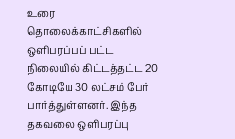உரை தொலைக்காட்சிகளில் ஒளிபரப்பப் பட்ட நிலையில் கிட்டத்தட்ட 20 கோடியே 30 லட்சம் பேர் பார்த்துள்ளனர். இந்த தகவலை ஒளிபரப்பு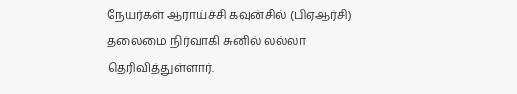நேயர்கள் ஆராய்ச்சி கவுன்சில் (பிஏஆர்சி) தலைமை நிர்வாகி சுனில் லல்லா தெரிவித்துள்ளார்.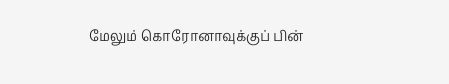மேலும் கொரோனாவுக்குப் பின்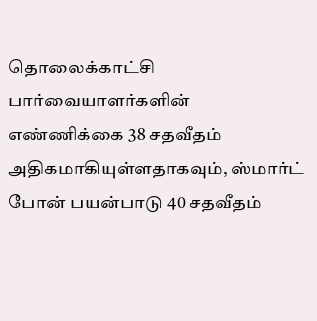தொலைக்காட்சி பார்வையாளர்களின் எண்ணிக்கை 38 சதவீதம் அதிகமாகியுள்ளதாகவும், ஸ்மார்ட் போன் பயன்பாடு 40 சதவீதம்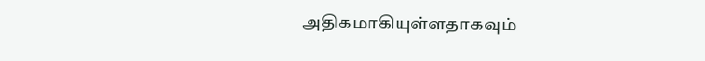அதிகமாகியுள்ளதாகவும்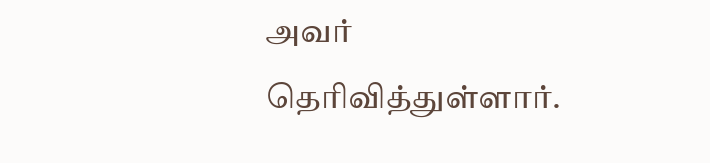அவர் தெரிவித்துள்ளார்.